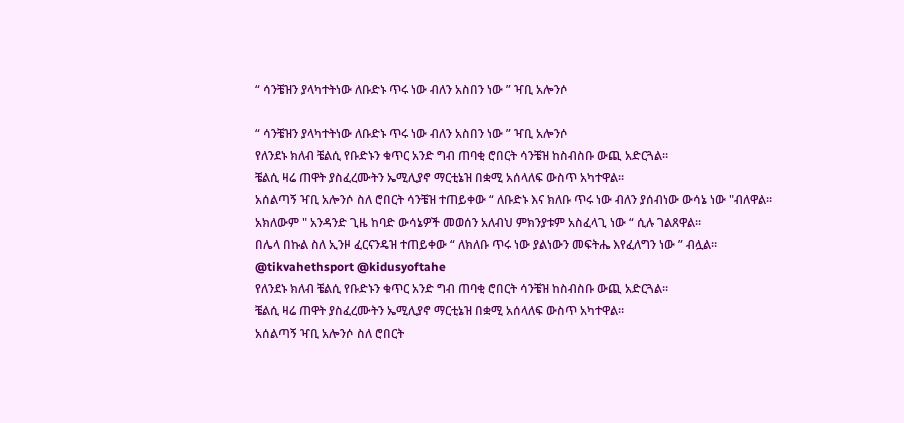“ ሳንቼዝን ያላካተትነው ለቡድኑ ጥሩ ነው ብለን አስበን ነው ” ዣቢ አሎንሶ

“ ሳንቼዝን ያላካተትነው ለቡድኑ ጥሩ ነው ብለን አስበን ነው ” ዣቢ አሎንሶ
የለንደኑ ክለብ ቼልሲ የቡድኑን ቁጥር አንድ ግብ ጠባቂ ሮበርት ሳንቼዝ ከስብስቡ ውጪ አድርጓል።
ቼልሲ ዛሬ ጠዋት ያስፈረሙትን ኤሚሊያኖ ማርቲኔዝ በቋሚ አሰላለፍ ውስጥ አካተዋል።
አሰልጣኝ ዣቢ አሎንሶ ስለ ሮበርት ሳንቼዝ ተጠይቀው “ ለቡድኑ እና ክለቡ ጥሩ ነው ብለን ያሰብነው ውሳኔ ነው "ብለዋል።
አክለውም " አንዳንድ ጊዜ ከባድ ውሳኔዎች መወሰን አለብህ ምክንያቱም አስፈላጊ ነው “ ሲሉ ገልጸዋል።
በሌላ በኩል ስለ ኢንዞ ፈርናንዴዝ ተጠይቀው “ ለክለቡ ጥሩ ነው ያልነውን መፍትሔ እየፈለግን ነው ” ብሏል።
@tikvahethsport @kidusyoftahe
የለንደኑ ክለብ ቼልሲ የቡድኑን ቁጥር አንድ ግብ ጠባቂ ሮበርት ሳንቼዝ ከስብስቡ ውጪ አድርጓል።
ቼልሲ ዛሬ ጠዋት ያስፈረሙትን ኤሚሊያኖ ማርቲኔዝ በቋሚ አሰላለፍ ውስጥ አካተዋል።
አሰልጣኝ ዣቢ አሎንሶ ስለ ሮበርት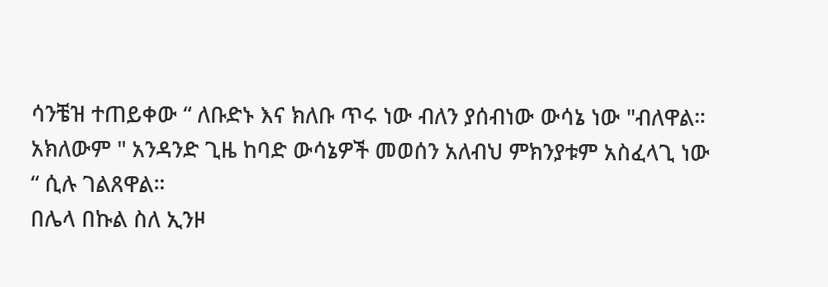ሳንቼዝ ተጠይቀው “ ለቡድኑ እና ክለቡ ጥሩ ነው ብለን ያሰብነው ውሳኔ ነው "ብለዋል።
አክለውም " አንዳንድ ጊዜ ከባድ ውሳኔዎች መወሰን አለብህ ምክንያቱም አስፈላጊ ነው “ ሲሉ ገልጸዋል።
በሌላ በኩል ስለ ኢንዞ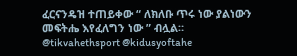ፈርናንዴዝ ተጠይቀው “ ለክለቡ ጥሩ ነው ያልነውን መፍትሔ እየፈለግን ነው ” ብሏል።
@tikvahethsport @kidusyoftahe